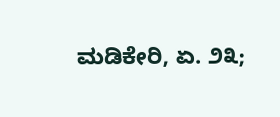ಮಡಿಕೇರಿ, ಏ. ೨೩;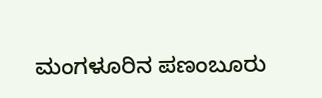ಮಂಗಳೂರಿನ ಪಣಂಬೂರು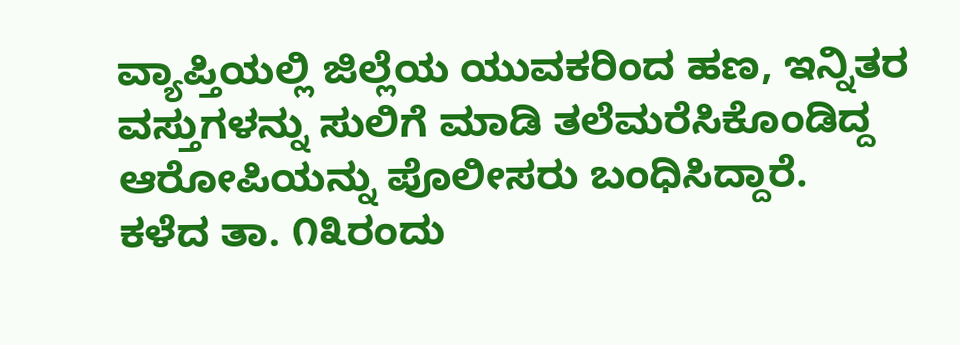ವ್ಯಾಪ್ತಿಯಲ್ಲಿ ಜಿಲ್ಲೆಯ ಯುವಕರಿಂದ ಹಣ, ಇನ್ನಿತರ ವಸ್ತುಗಳನ್ನು ಸುಲಿಗೆ ಮಾಡಿ ತಲೆಮರೆಸಿಕೊಂಡಿದ್ದ ಆರೋಪಿಯನ್ನು ಪೊಲೀಸರು ಬಂಧಿಸಿದ್ದಾರೆ.
ಕಳೆದ ತಾ. ೧೩ರಂದು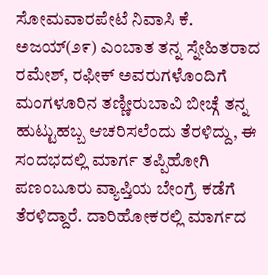ಸೋಮವಾರಪೇಟೆ ನಿವಾಸಿ ಕೆ. ಅಜಯ್(೨೯) ಎಂಬಾತ ತನ್ನ ಸ್ನೇಹಿತರಾದ ರಮೇಶ್, ರಫೀಕ್ ಅವರುಗಳೊಂದಿಗೆ ಮಂಗಳೂರಿನ ತಣ್ಣೀರುಬಾವಿ ಬೀಚ್ಗೆ ತನ್ನ ಹುಟ್ಟುಹಬ್ಬ ಆಚರಿಸಲೆಂದು ತೆರಳಿದ್ದು, ಈ ಸಂದಭದಲ್ಲಿ ಮಾರ್ಗ ತಪ್ಪಿಹೋಗಿ ಪಣಂಬೂರು ವ್ಯಾಪ್ತಿಯ ಬೇಂಗ್ರೆ ಕಡೆಗೆ ತೆರಳಿದ್ದಾರೆ. ದಾರಿಹೋಕರಲ್ಲಿ ಮಾರ್ಗದ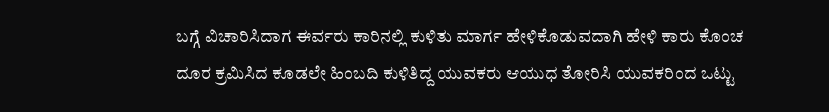ಬಗ್ಗೆ ವಿಚಾರಿಸಿದಾಗ ಈರ್ವರು ಕಾರಿನಲ್ಲಿ ಕುಳಿತು ಮಾರ್ಗ ಹೇಳಿಕೊಡುವದಾಗಿ ಹೇಳಿ ಕಾರು ಕೊಂಚ ದೂರ ಕ್ರಮಿಸಿದ ಕೂಡಲೇ ಹಿಂಬದಿ ಕುಳಿತಿದ್ದ ಯುವಕರು ಆಯುಧ ತೋರಿಸಿ ಯುವಕರಿಂದ ಒಟ್ಟು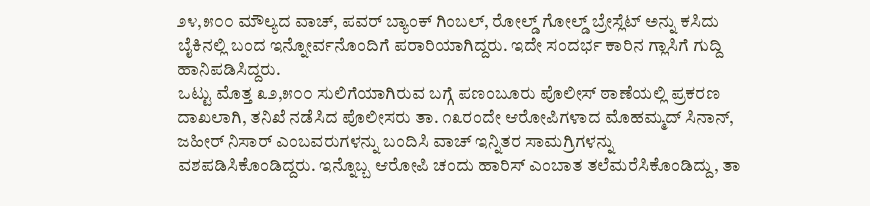೨೪,೫೦೦ ಮೌಲ್ಯದ ವಾಚ್, ಪವರ್ ಬ್ಯಾಂಕ್ ಗಿಂಬಲ್, ರೋಲ್ಡ್ ಗೋಲ್ಡ್ ಬ್ರೇಸ್ಲೆಟ್ ಅನ್ನು ಕಸಿದು ಬೈಕಿನಲ್ಲಿ ಬಂದ ಇನ್ನೋರ್ವನೊಂದಿಗೆ ಪರಾರಿಯಾಗಿದ್ದರು. ಇದೇ ಸಂದರ್ಭ ಕಾರಿನ ಗ್ಲಾಸಿಗೆ ಗುದ್ದಿ ಹಾನಿಪಡಿಸಿದ್ದರು.
ಒಟ್ಟು ಮೊತ್ತ ೩೨,೫೦೦ ಸುಲಿಗೆಯಾಗಿರುವ ಬಗ್ಗೆ ಪಣಂಬೂರು ಪೊಲೀಸ್ ಠಾಣೆಯಲ್ಲಿ ಪ್ರಕರಣ ದಾಖಲಾಗಿ, ತನಿಖೆ ನಡೆಸಿದ ಪೊಲೀಸರು ತಾ. ೧೩ರಂದೇ ಆರೋಪಿಗಳಾದ ಮೊಹಮ್ಮದ್ ಸಿನಾನ್, ಜಹೀರ್ ನಿಸಾರ್ ಎಂಬವರುಗಳನ್ನು ಬಂದಿಸಿ ವಾಚ್ ಇನ್ನಿತರ ಸಾಮಗ್ರಿಗಳನ್ನು ವಶಪಡಿಸಿಕೊಂಡಿದ್ದರು. ಇನ್ನೊಬ್ಬ ಆರೋಪಿ ಚಂದು ಹಾರಿಸ್ ಎಂಬಾತ ತಲೆಮರೆಸಿಕೊಂಡಿದ್ದು, ತಾ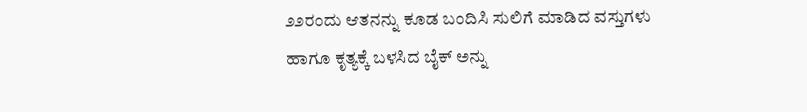೨೨ರಂದು ಆತನನ್ನು ಕೂಡ ಬಂದಿಸಿ ಸುಲಿಗೆ ಮಾಡಿದ ವಸ್ತುಗಳು ಹಾಗೂ ಕೃತ್ಯಕ್ಕೆ ಬಳಸಿದ ಬೈಕ್ ಅನ್ನು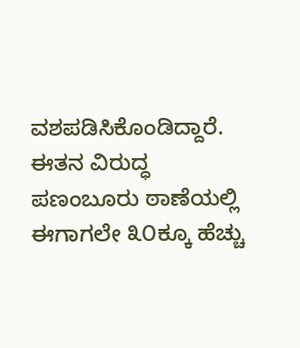ವಶಪಡಿಸಿಕೊಂಡಿದ್ದಾರೆ. ಈತನ ವಿರುದ್ಧ ಪಣಂಬೂರು ಠಾಣೆಯಲ್ಲಿ ಈಗಾಗಲೇ ೩೦ಕ್ಕೂ ಹೆಚ್ಚು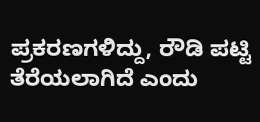ಪ್ರಕರಣಗಳಿದ್ದು, ರೌಡಿ ಪಟ್ಟಿ ತೆರೆಯಲಾಗಿದೆ ಎಂದು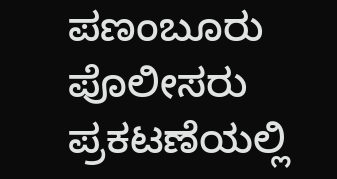ಪಣಂಬೂರು ಪೊಲೀಸರು ಪ್ರಕಟಣೆಯಲ್ಲಿ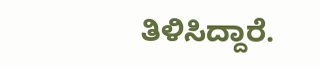ತಿಳಿಸಿದ್ದಾರೆ.